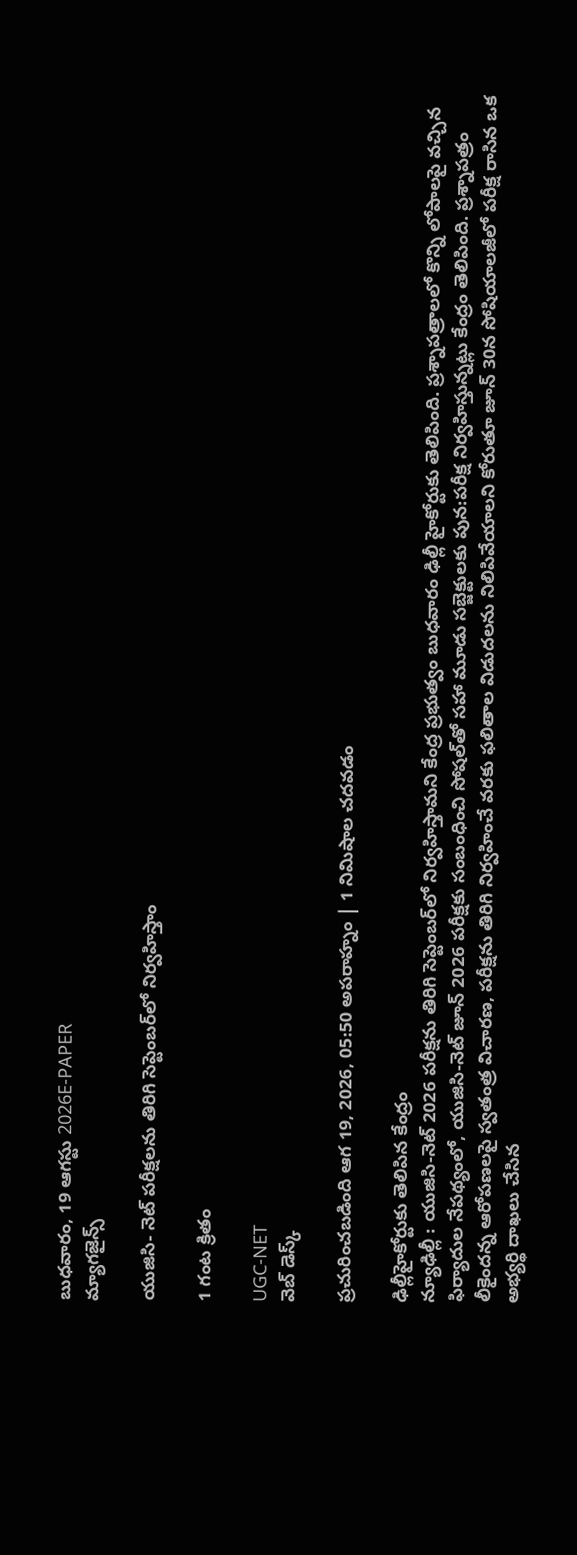బుధవారం, 19 ఆగస్టు 2026E-PAPER
మ్యాగజైన్స్

యుజిసి- నెట్‌ పరీక్ష‍లను తిరిగి సెప్టెంబర్‌లో నిర్వహిస్తాం

1 గంట క్రితం

UGC-NET
వెబ్ డెస్క్

ప్రచురించబడింది ఆగ 19, 2026, 05:50 అపరాహ్నం | 1 నిమిషాల చదవడం

ఢిల్లీహైకోర్టుకు తెలిపిన కేంద్రం
న్యూఢిల్లీ : యుజిసి-నెట్‌ 2026 పరీక్ష‍ను తిరిగి సెప్టెంబర్‌లో నిర్వహిస్తామని కేంద్ర ప్రభుత్వం బుధవారం ఢిల్లీ హైకోర్టుకు తెలిపింది. ప్రశ్నాపత్రాలలో కొన్ని లోపాలపై వచ్చిన ఫిర్యాదుల నేపథ్యంలో, యుజిసి-నెట్‌ జూన్‌ 2026 పరీక్ష‍కు సంబంధించి సోషల్‌తో సహా మూడు సబ్జెక్టులకు పున:పరీక్ష‍ నిర్వహిస్తున్నట్లు కేంద్రం తెలిపింది. ప్రశ్నాపత్రం లీకైందన్న ఆరోపణలపై స్వతంత్ర విచారణ, పరీక్ష‍ను తిరిగి నిర్వహించే వరకు ఫలితాల విడుదలను నిలిపివేయాలని కోరుతూ జూన్‌ 30న సోషియాలజీలో పరీక్ష‍ రాసిన ఒక అభ్యర్థి దాఖలు చేసిన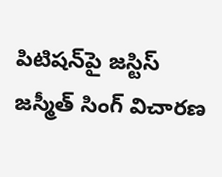పిటిషన్‌పై జస్టిస్‌ జస్మీత్‌ సింగ్‌ విచారణ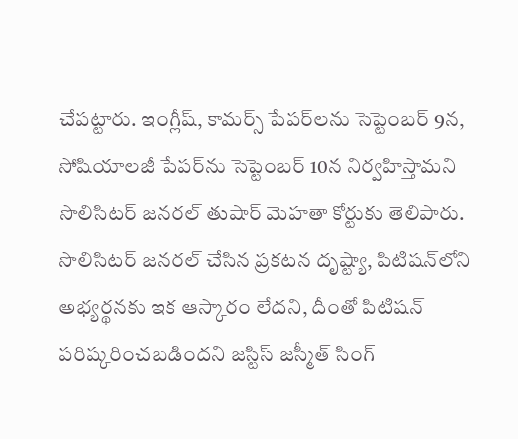చేపట్టారు. ఇంగ్లీష్‌, కామర్స్‌ పేపర్‌లను సెప్టెంబర్‌ 9న, సోషియాలజీ పేపర్‌ను సెప్టెంబర్‌ 10న నిర్వహిస్తామని సొలిసిటర్‌ జనరల్ తుషార్‌ మెహతా కోర్టుకు తెలిపారు. సొలిసిటర్ జనరల్ చేసిన ప్రకటన దృష్ట్యా, పిటిషన్‌లోని అభ్యర్థనకు ఇక ఆస్కారం లేదని, దీంతో పిటిషన్ పరిష్కరించబడిందని జస్టిస్‌ జస్మీత్‌ సింగ్‌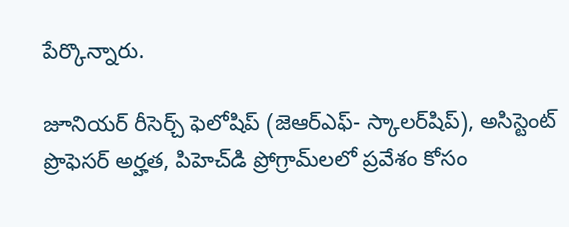పేర్కొన్నారు.

జూనియర్ రీసెర్చ్ ఫెలోషిప్ (జెఆర్ఎఫ్‌- స్కాలర్‌షిప్‌), అసిస్టెంట్ ప్రొఫెసర్ అర్హత, పిహెచ్‌డి ప్రోగ్రామ్‌లలో ప్రవేశం కోసం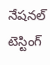నేషనల్ టెస్టింగ్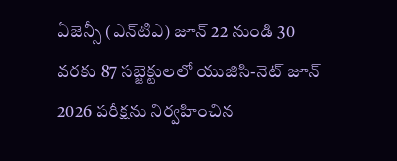ఏజెన్సీ (ఎన్‌టిఎ) జూన్ 22 నుండి 30 వరకు 87 సబ్జెక్టులలో యుజిసి-నెట్‌ జూన్ 2026 పరీక్షను నిర్వహించిన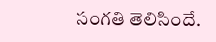సంగతి తెలిసిందే.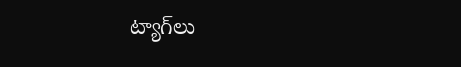ట్యాగ్‌లు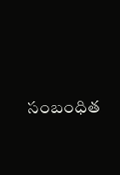సంబంధిత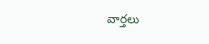వార్తలు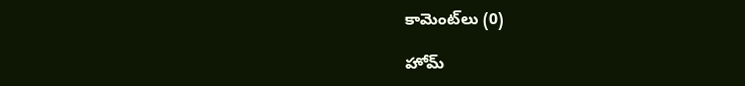కామెంట్‌లు (0)

హోమ్